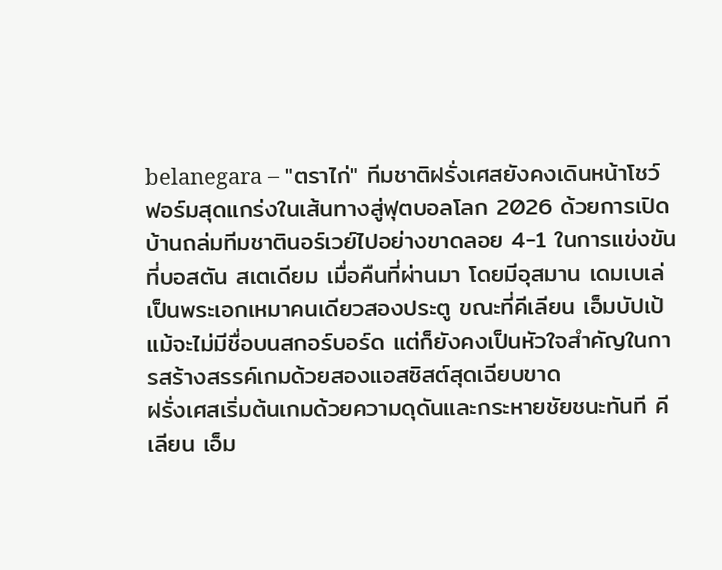belanegara – "ตราไก่" ทีมชาติฝรั่งเศสยังคงเดินหน้าโชว์ฟอร์มสุดแกร่งในเส้นทางสู่ฟุตบอลโลก 2026 ด้วยการเปิดบ้านถล่มทีมชาตินอร์เวย์ไปอย่างขาดลอย 4-1 ในการแข่งขันที่บอสตัน สเตเดียม เมื่อคืนที่ผ่านมา โดยมีอุสมาน เดมเบเล่ เป็นพระเอกเหมาคนเดียวสองประตู ขณะที่คีเลียน เอ็มบัปเป้ แม้จะไม่มีชื่อบนสกอร์บอร์ด แต่ก็ยังคงเป็นหัวใจสำคัญในการสร้างสรรค์เกมด้วยสองแอสซิสต์สุดเฉียบขาด
ฝรั่งเศสเริ่มต้นเกมด้วยความดุดันและกระหายชัยชนะทันที คีเลียน เอ็ม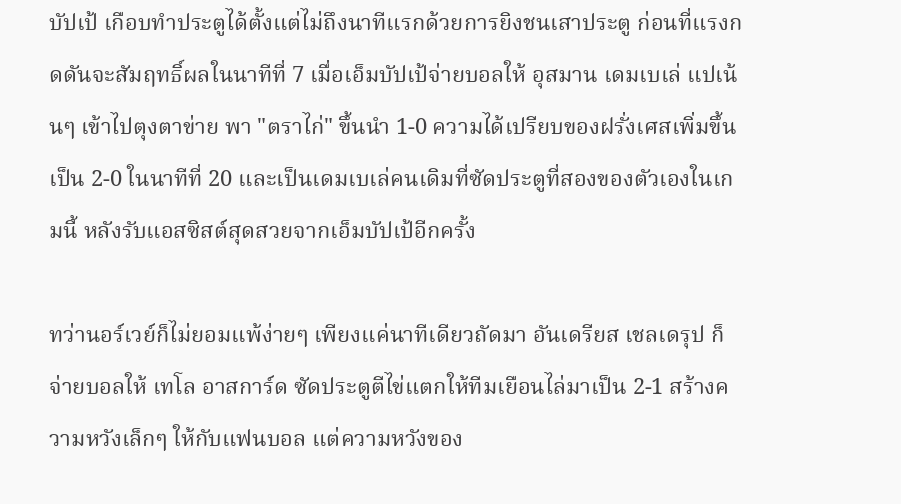บัปเป้ เกือบทำประตูได้ตั้งแต่ไม่ถึงนาทีแรกด้วยการยิงชนเสาประตู ก่อนที่แรงกดดันจะสัมฤทธิ์ผลในนาทีที่ 7 เมื่อเอ็มบัปเป้จ่ายบอลให้ อุสมาน เดมเบเล่ แปเน้นๆ เข้าไปตุงตาข่าย พา "ตราไก่" ขึ้นนำ 1-0 ความได้เปรียบของฝรั่งเศสเพิ่มขึ้นเป็น 2-0 ในนาทีที่ 20 และเป็นเดมเบเล่คนเดิมที่ซัดประตูที่สองของตัวเองในเกมนี้ หลังรับแอสซิสต์สุดสวยจากเอ็มบัปเป้อีกครั้ง

ทว่านอร์เวย์ก็ไม่ยอมแพ้ง่ายๆ เพียงแค่นาทีเดียวถัดมา อันเดรียส เชลเดรุป ก็จ่ายบอลให้ เทโล อาสการ์ด ซัดประตูตีไข่แตกให้ทีมเยือนไล่มาเป็น 2-1 สร้างความหวังเล็กๆ ให้กับแฟนบอล แต่ความหวังของ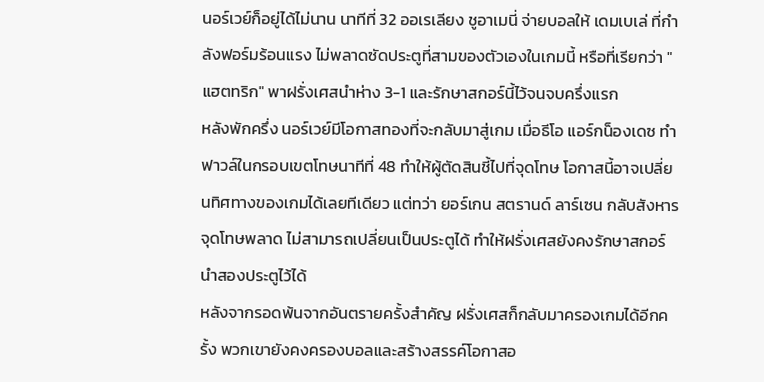นอร์เวย์ก็อยู่ได้ไม่นาน นาทีที่ 32 ออเรเลียง ชูอาเมนี่ จ่ายบอลให้ เดมเบเล่ ที่กำลังฟอร์มร้อนแรง ไม่พลาดซัดประตูที่สามของตัวเองในเกมนี้ หรือที่เรียกว่า "แฮตทริก" พาฝรั่งเศสนำห่าง 3-1 และรักษาสกอร์นี้ไว้จนจบครึ่งแรก
หลังพักครึ่ง นอร์เวย์มีโอกาสทองที่จะกลับมาสู่เกม เมื่อธีโอ แอร์กน็องเดซ ทำฟาวล์ในกรอบเขตโทษนาทีที่ 48 ทำให้ผู้ตัดสินชี้ไปที่จุดโทษ โอกาสนี้อาจเปลี่ยนทิศทางของเกมได้เลยทีเดียว แต่ทว่า ยอร์เกน สตรานด์ ลาร์เซน กลับสังหารจุดโทษพลาด ไม่สามารถเปลี่ยนเป็นประตูได้ ทำให้ฝรั่งเศสยังคงรักษาสกอร์นำสองประตูไว้ได้
หลังจากรอดพ้นจากอันตรายครั้งสำคัญ ฝรั่งเศสก็กลับมาครองเกมได้อีกครั้ง พวกเขายังคงครองบอลและสร้างสรรค์โอกาสอ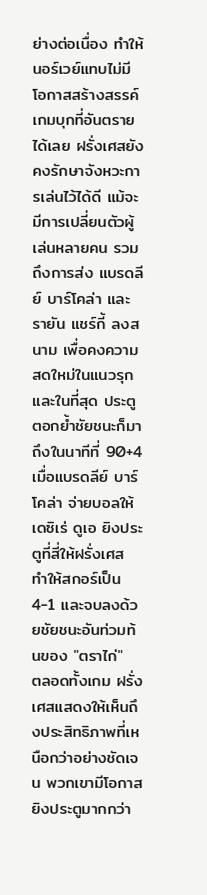ย่างต่อเนื่อง ทำให้นอร์เวย์แทบไม่มีโอกาสสร้างสรรค์เกมบุกที่อันตรายได้เลย ฝรั่งเศสยังคงรักษาจังหวะการเล่นไว้ได้ดี แม้จะมีการเปลี่ยนตัวผู้เล่นหลายคน รวมถึงการส่ง แบรดลีย์ บาร์โคล่า และ รายัน แชร์กี้ ลงสนาม เพื่อคงความสดใหม่ในแนวรุก และในที่สุด ประตูตอกย้ำชัยชนะก็มาถึงในนาทีที่ 90+4 เมื่อแบรดลีย์ บาร์โคล่า จ่ายบอลให้ เดซิเร่ ดูเอ ยิงประตูที่สี่ให้ฝรั่งเศส ทำให้สกอร์เป็น 4-1 และจบลงด้วยชัยชนะอันท่วมท้นของ "ตราไก่"
ตลอดทั้งเกม ฝรั่งเศสแสดงให้เห็นถึงประสิทธิภาพที่เหนือกว่าอย่างชัดเจน พวกเขามีโอกาสยิงประตูมากกว่า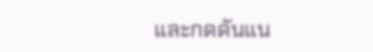และกดดันแน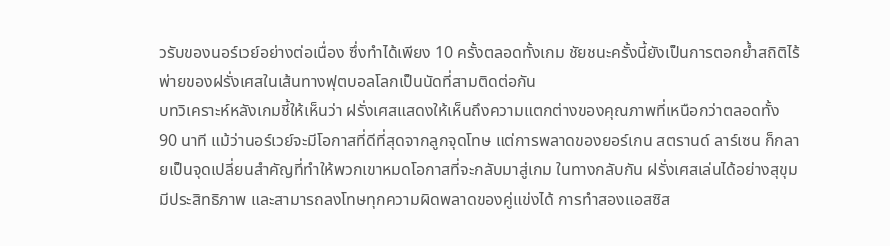วรับของนอร์เวย์อย่างต่อเนื่อง ซึ่งทำได้เพียง 10 ครั้งตลอดทั้งเกม ชัยชนะครั้งนี้ยังเป็นการตอกย้ำสถิติไร้พ่ายของฝรั่งเศสในเส้นทางฟุตบอลโลกเป็นนัดที่สามติดต่อกัน
บทวิเคราะห์หลังเกมชี้ให้เห็นว่า ฝรั่งเศสแสดงให้เห็นถึงความแตกต่างของคุณภาพที่เหนือกว่าตลอดทั้ง 90 นาที แม้ว่านอร์เวย์จะมีโอกาสที่ดีที่สุดจากลูกจุดโทษ แต่การพลาดของยอร์เกน สตรานด์ ลาร์เซน ก็กลายเป็นจุดเปลี่ยนสำคัญที่ทำให้พวกเขาหมดโอกาสที่จะกลับมาสู่เกม ในทางกลับกัน ฝรั่งเศสเล่นได้อย่างสุขุม มีประสิทธิภาพ และสามารถลงโทษทุกความผิดพลาดของคู่แข่งได้ การทำสองแอสซิส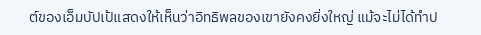ต์ของเอ็มบัปเป้แสดงให้เห็นว่าอิทธิพลของเขายังคงยิ่งใหญ่ แม้จะไม่ได้ทำป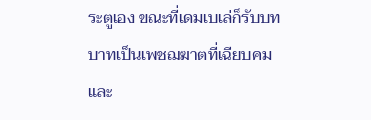ระตูเอง ขณะที่เดมเบเล่ก็รับบทบาทเป็นเพชฌฆาตที่เฉียบคมและ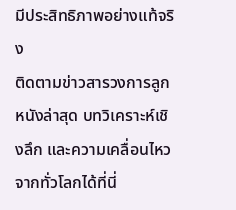มีประสิทธิภาพอย่างแท้จริง
ติดตามข่าวสารวงการลูกหนังล่าสุด บทวิเคราะห์เชิงลึก และความเคลื่อนไหวจากทั่วโลกได้ที่นี่